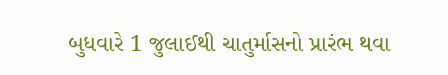બુધવારે 1 જુલાઈથી ચાતુર્માસનો પ્રારંભ થવા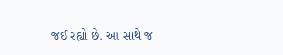જઈ રહ્યો છે. આ સાથે જ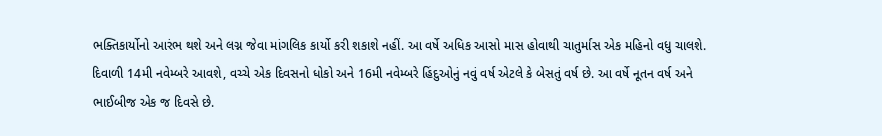ભક્તિકાર્યોનો આરંભ થશે અને લગ્ન જેવા માંગલિક કાર્યો કરી શકાશે નહીં. આ વર્ષે અધિક આસો માસ હોવાથી ચાતુર્માસ એક મહિનો વધુ ચાલશે. દિવાળી 14મી નવેમ્બરે આવશે, વચ્ચે એક દિવસનો ધોકો અને 16મી નવેમ્બરે હિંદુઓનું નવું વર્ષ એટલે કે બેસતું વર્ષ છે. આ વર્ષે નૂતન વર્ષ અને ભાઈબીજ એક જ દિવસે છે.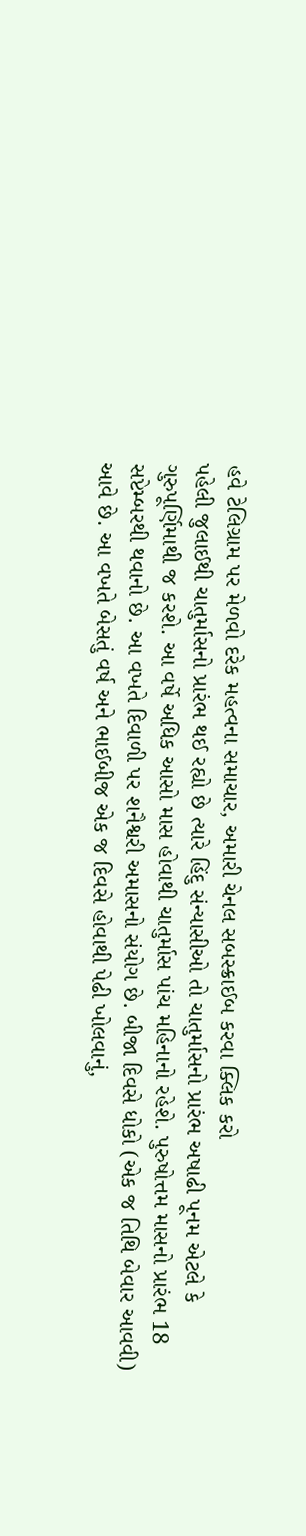હવે ટેલિગ્રામ પર મેળવો દરેક મહત્વના સમાચાર, અમારી ચેનલ સબસ્ક્રાઈબ કરવા ક્લિક કરો
પહેલી જુલાઈથી ચાતુર્માસનો પ્રારંભ થઈ રહ્યો છે ત્યારે હિંદુ સંન્યાસીઓ તો ચાતુર્માસનો પ્રારંભ અષાઢી પૂનમ એટલે કે ગુરુપૂર્ણિમાથી જ કરશે. આ વર્ષે અધિક આસો માસ હોવાથી ચાતુર્માસ પાંચ મહિનાનો રહેશે. પુરુષોત્તમ માસનો પ્રારંભ 18 સપ્ટેમ્બરથી થવાનો છે. આ વખતે દિવાળી પર શનૈશ્વરી અમાસનો સંયોગ છે. બીજા દિવસે ધોકો (એક જ તિથિ બેવાર આવવી) આવે છે. આ વખતે બેસતું વર્ષ અને ભાઈબીજ એક જ દિવસે હોવાથી પેઢી ખોલવાનું,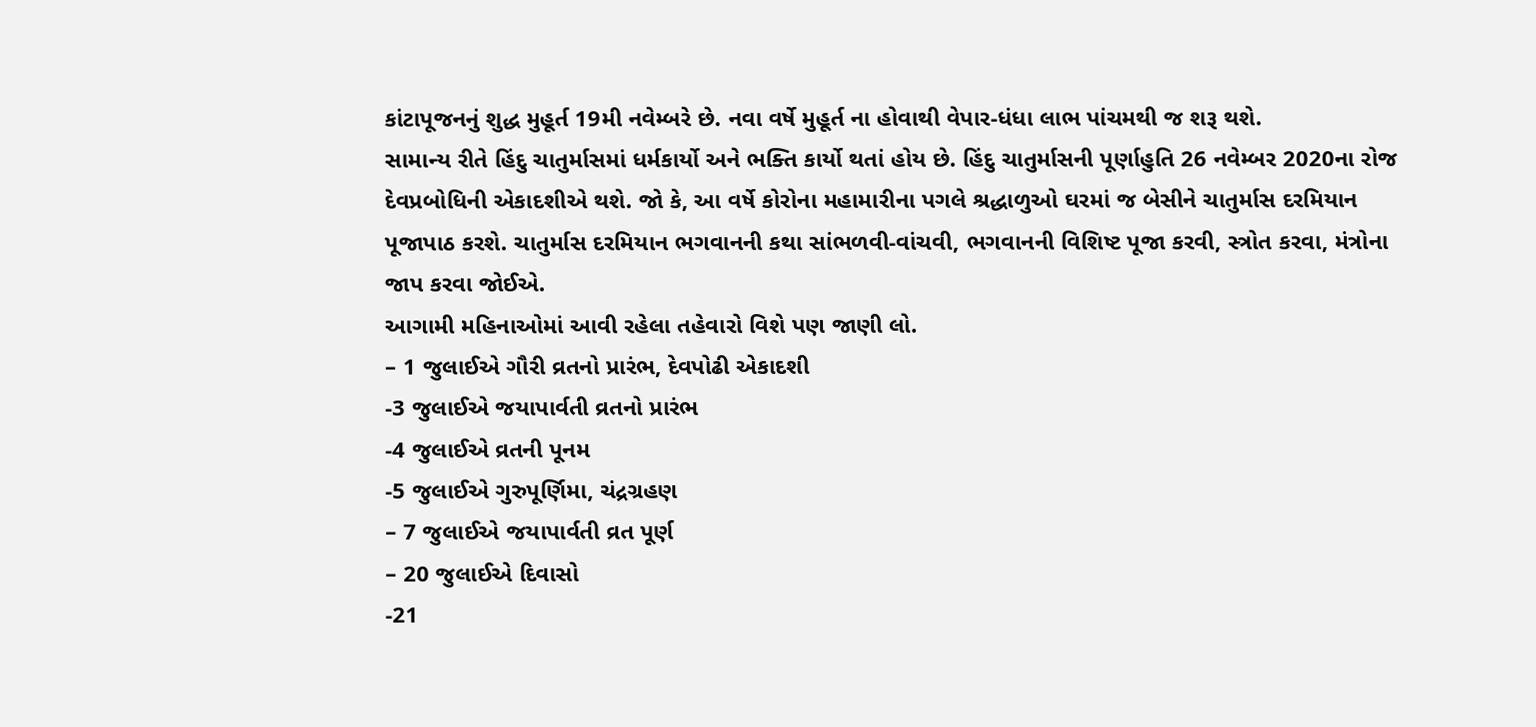કાંટાપૂજનનું શુદ્ધ મુહૂર્ત 19મી નવેમ્બરે છે. નવા વર્ષે મુહૂર્ત ના હોવાથી વેપાર-ધંધા લાભ પાંચમથી જ શરૂ થશે.
સામાન્ય રીતે હિંદુ ચાતુર્માસમાં ધર્મકાર્યો અને ભક્તિ કાર્યો થતાં હોય છે. હિંદુ ચાતુર્માસની પૂર્ણાહુતિ 26 નવેમ્બર 2020ના રોજ દેવપ્રબોધિની એકાદશીએ થશે. જો કે, આ વર્ષે કોરોના મહામારીના પગલે શ્રદ્ધાળુઓ ઘરમાં જ બેસીને ચાતુર્માસ દરમિયાન પૂજાપાઠ કરશે. ચાતુર્માસ દરમિયાન ભગવાનની કથા સાંભળવી-વાંચવી, ભગવાનની વિશિષ્ટ પૂજા કરવી, સ્ત્રોત કરવા, મંત્રોના જાપ કરવા જોઈએ.
આગામી મહિનાઓમાં આવી રહેલા તહેવારો વિશે પણ જાણી લો.
– 1 જુલાઈએ ગૌરી વ્રતનો પ્રારંભ, દેવપોઢી એકાદશી
-3 જુલાઈએ જયાપાર્વતી વ્રતનો પ્રારંભ
-4 જુલાઈએ વ્રતની પૂનમ
-5 જુલાઈએ ગુરુપૂર્ણિમા, ચંદ્રગ્રહણ
– 7 જુલાઈએ જયાપાર્વતી વ્રત પૂર્ણ
– 20 જુલાઈએ દિવાસો
-21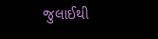જુલાઈથી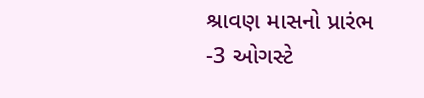શ્રાવણ માસનો પ્રારંભ
-3 ઓગસ્ટે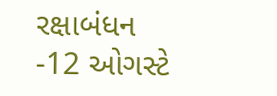રક્ષાબંધન
-12 ઓગસ્ટે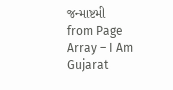જન્માષ્ટમી
from Page Array – I Am Gujarat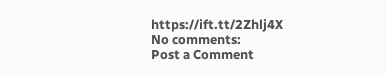https://ift.tt/2Zhlj4X
No comments:
Post a Comment